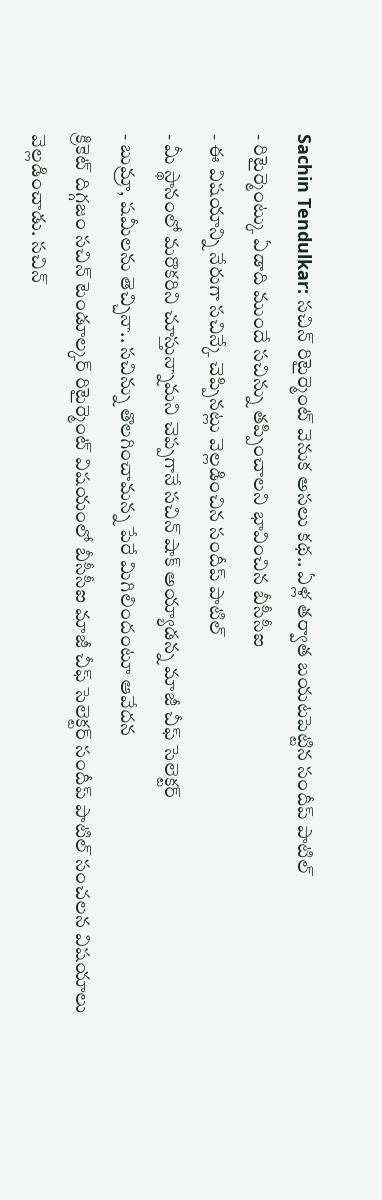Sachin Tendulkar: సచిన్ రిటైర్మెంట్ వెనుక అసలు కథ.. ఏళ్ల తర్వాత బయటపెట్టిన సందీప్ పాటిల్
- రిటైర్మెంట్కు ఏడాది ముందే సచిన్ను తప్పించాలని భావించిన బీసీసీఐ
- ఈ విషయాన్ని నేరుగా సచిన్కే చెప్పినట్లు వెల్లడించిన సందీప్ పాటిల్
- మీ స్థానంలో మరొకరిని చూస్తున్నామని చెప్పగానే సచిన్ షాక్ అయ్యాడన్న మాజీ చీఫ్ సెలెక్టర్
- బుమ్రా, షమీలను తెచ్చినా.. సచిన్ను తొలగించామన్న పేరే మిగిలిందంటూ ఆవేదన
క్రికెట్ దిగ్గజం సచిన్ టెండూల్కర్ రిటైర్మెంట్ విషయంలో బీసీసీఐ మాజీ చీఫ్ సెలెక్టర్ సందీప్ పాటిల్ సంచలన విషయాలు వెల్లడించాడు. సచిన్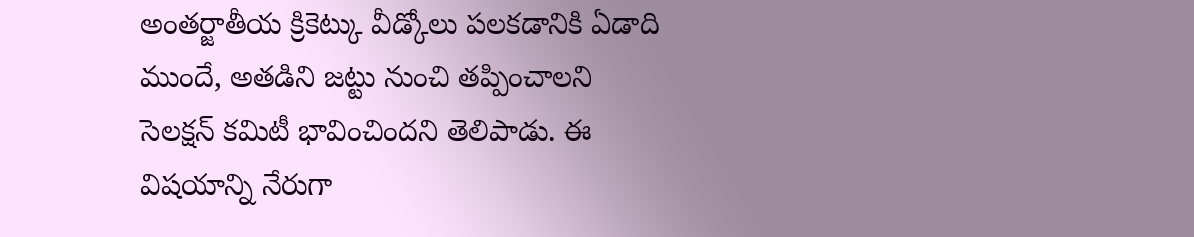అంతర్జాతీయ క్రికెట్కు వీడ్కోలు పలకడానికి ఏడాది ముందే, అతడిని జట్టు నుంచి తప్పించాలని సెలక్షన్ కమిటీ భావించిందని తెలిపాడు. ఈ విషయాన్ని నేరుగా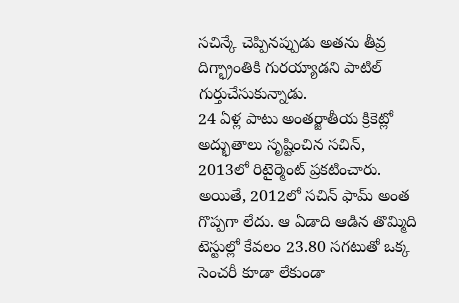సచిన్కే చెప్పినప్పుడు అతను తీవ్ర దిగ్భ్రాంతికి గురయ్యాడని పాటిల్ గుర్తుచేసుకున్నాడు.
24 ఏళ్ల పాటు అంతర్జాతీయ క్రికెట్లో అద్భుతాలు సృష్టించిన సచిన్, 2013లో రిటైర్మెంట్ ప్రకటించారు. అయితే, 2012లో సచిన్ ఫామ్ అంత గొప్పగా లేదు. ఆ ఏడాది ఆడిన తొమ్మిది టెస్టుల్లో కేవలం 23.80 సగటుతో ఒక్క సెంచరీ కూడా లేకుండా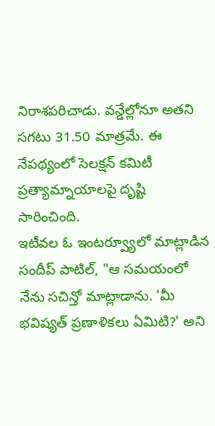నిరాశపరిచాడు. వన్డేల్లోనూ అతని సగటు 31.50 మాత్రమే. ఈ నేపథ్యంలో సెలక్షన్ కమిటీ ప్రత్యామ్నాయాలపై దృష్టి సారించింది.
ఇటీవల ఓ ఇంటర్వ్యూలో మాట్లాడిన సందీప్ పాటిల్, "ఆ సమయంలో నేను సచిన్తో మాట్లాడాను. 'మీ భవిష్యత్ ప్రణాళికలు ఏమిటి?' అని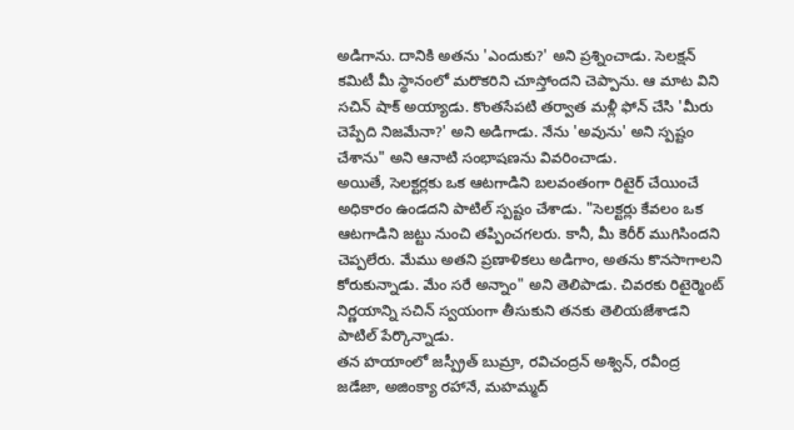అడిగాను. దానికి అతను 'ఎందుకు?' అని ప్రశ్నించాడు. సెలక్షన్ కమిటీ మీ స్థానంలో మరొకరిని చూస్తోందని చెప్పాను. ఆ మాట విని సచిన్ షాక్ అయ్యాడు. కొంతసేపటి తర్వాత మళ్లీ ఫోన్ చేసి 'మీరు చెప్పేది నిజమేనా?' అని అడిగాడు. నేను 'అవును' అని స్పష్టం చేశాను" అని ఆనాటి సంభాషణను వివరించాడు.
అయితే, సెలక్టర్లకు ఒక ఆటగాడిని బలవంతంగా రిటైర్ చేయించే అధికారం ఉండదని పాటిల్ స్పష్టం చేశాడు. "సెలక్టర్లు కేవలం ఒక ఆటగాడిని జట్టు నుంచి తప్పించగలరు. కానీ, మీ కెరీర్ ముగిసిందని చెప్పలేరు. మేము అతని ప్రణాళికలు అడిగాం, అతను కొనసాగాలని కోరుకున్నాడు. మేం సరే అన్నాం" అని తెలిపాడు. చివరకు రిటైర్మెంట్ నిర్ణయాన్ని సచిన్ స్వయంగా తీసుకుని తనకు తెలియజేశాడని పాటిల్ పేర్కొన్నాడు.
తన హయాంలో జస్ప్రీత్ బుమ్రా, రవిచంద్రన్ అశ్విన్, రవీంద్ర జడేజా, అజింక్యా రహానే, మహమ్మద్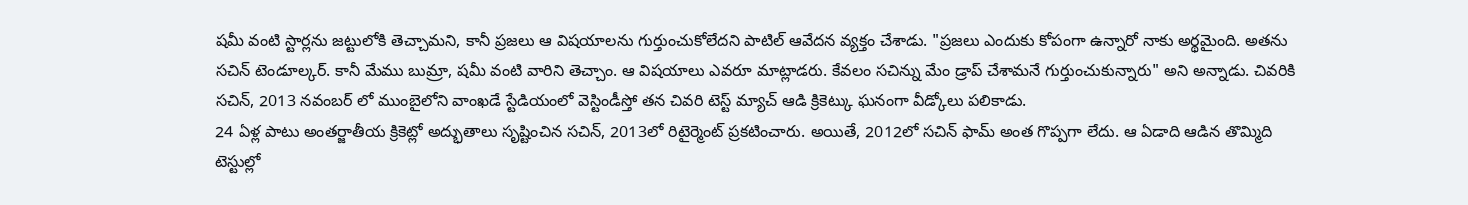షమీ వంటి స్టార్లను జట్టులోకి తెచ్చామని, కానీ ప్రజలు ఆ విషయాలను గుర్తుంచుకోలేదని పాటిల్ ఆవేదన వ్యక్తం చేశాడు. "ప్రజలు ఎందుకు కోపంగా ఉన్నారో నాకు అర్థమైంది. అతను సచిన్ టెండూల్కర్. కానీ మేము బుమ్రా, షమీ వంటి వారిని తెచ్చాం. ఆ విషయాలు ఎవరూ మాట్లాడరు. కేవలం సచిన్ను మేం డ్రాప్ చేశామనే గుర్తుంచుకున్నారు" అని అన్నాడు. చివరికి సచిన్, 2013 నవంబర్ లో ముంబైలోని వాంఖడే స్టేడియంలో వెస్టిండీస్తో తన చివరి టెస్ట్ మ్యాచ్ ఆడి క్రికెట్కు ఘనంగా వీడ్కోలు పలికాడు.
24 ఏళ్ల పాటు అంతర్జాతీయ క్రికెట్లో అద్భుతాలు సృష్టించిన సచిన్, 2013లో రిటైర్మెంట్ ప్రకటించారు. అయితే, 2012లో సచిన్ ఫామ్ అంత గొప్పగా లేదు. ఆ ఏడాది ఆడిన తొమ్మిది టెస్టుల్లో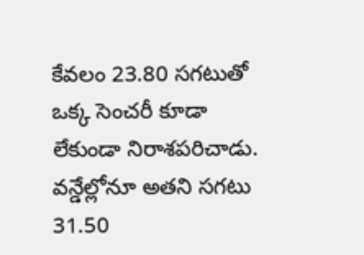కేవలం 23.80 సగటుతో ఒక్క సెంచరీ కూడా లేకుండా నిరాశపరిచాడు. వన్డేల్లోనూ అతని సగటు 31.50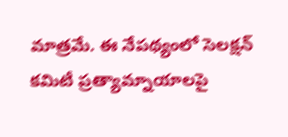మాత్రమే. ఈ నేపథ్యంలో సెలక్షన్ కమిటీ ప్రత్యామ్నాయాలపై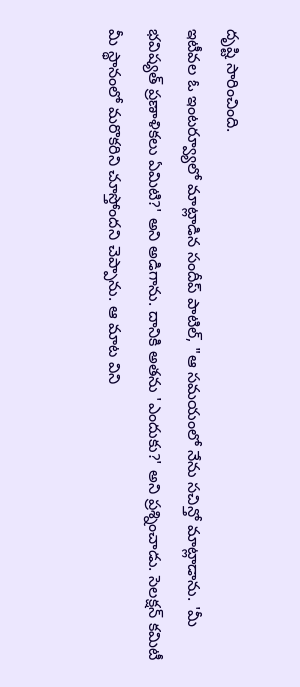దృష్టి సారించింది.
ఇటీవల ఓ ఇంటర్వ్యూలో మాట్లాడిన సందీప్ పాటిల్, "ఆ సమయంలో నేను సచిన్తో మాట్లాడాను. 'మీ భవిష్యత్ ప్రణాళికలు ఏమిటి?' అని అడిగాను. దానికి అతను 'ఎందుకు?' అని ప్రశ్నించాడు. సెలక్షన్ కమిటీ మీ స్థానంలో మరొకరిని చూస్తోందని చెప్పాను. ఆ మాట విని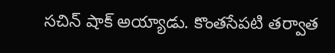సచిన్ షాక్ అయ్యాడు. కొంతసేపటి తర్వాత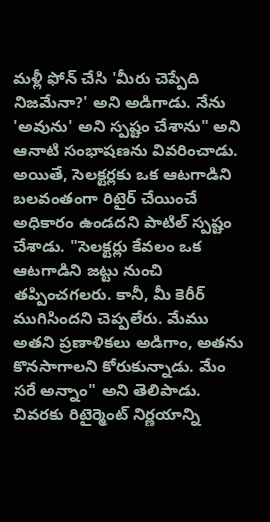మళ్లీ ఫోన్ చేసి 'మీరు చెప్పేది నిజమేనా?' అని అడిగాడు. నేను 'అవును' అని స్పష్టం చేశాను" అని ఆనాటి సంభాషణను వివరించాడు.
అయితే, సెలక్టర్లకు ఒక ఆటగాడిని బలవంతంగా రిటైర్ చేయించే అధికారం ఉండదని పాటిల్ స్పష్టం చేశాడు. "సెలక్టర్లు కేవలం ఒక ఆటగాడిని జట్టు నుంచి తప్పించగలరు. కానీ, మీ కెరీర్ ముగిసిందని చెప్పలేరు. మేము అతని ప్రణాళికలు అడిగాం, అతను కొనసాగాలని కోరుకున్నాడు. మేం సరే అన్నాం" అని తెలిపాడు. చివరకు రిటైర్మెంట్ నిర్ణయాన్ని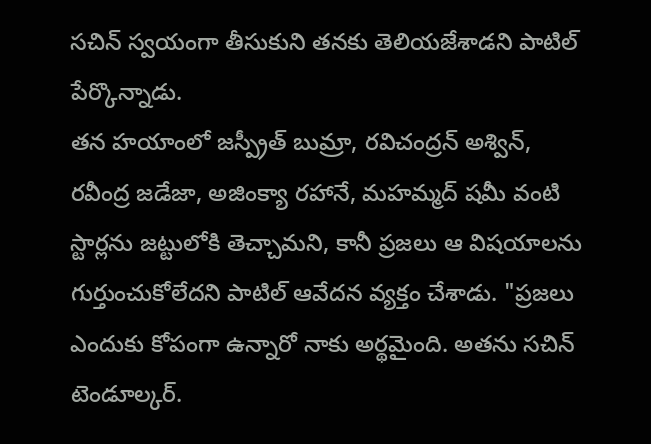సచిన్ స్వయంగా తీసుకుని తనకు తెలియజేశాడని పాటిల్ పేర్కొన్నాడు.
తన హయాంలో జస్ప్రీత్ బుమ్రా, రవిచంద్రన్ అశ్విన్, రవీంద్ర జడేజా, అజింక్యా రహానే, మహమ్మద్ షమీ వంటి స్టార్లను జట్టులోకి తెచ్చామని, కానీ ప్రజలు ఆ విషయాలను గుర్తుంచుకోలేదని పాటిల్ ఆవేదన వ్యక్తం చేశాడు. "ప్రజలు ఎందుకు కోపంగా ఉన్నారో నాకు అర్థమైంది. అతను సచిన్ టెండూల్కర్.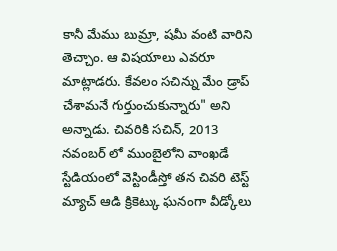కానీ మేము బుమ్రా, షమీ వంటి వారిని తెచ్చాం. ఆ విషయాలు ఎవరూ మాట్లాడరు. కేవలం సచిన్ను మేం డ్రాప్ చేశామనే గుర్తుంచుకున్నారు" అని అన్నాడు. చివరికి సచిన్, 2013 నవంబర్ లో ముంబైలోని వాంఖడే స్టేడియంలో వెస్టిండీస్తో తన చివరి టెస్ట్ మ్యాచ్ ఆడి క్రికెట్కు ఘనంగా వీడ్కోలు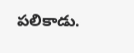పలికాడు.